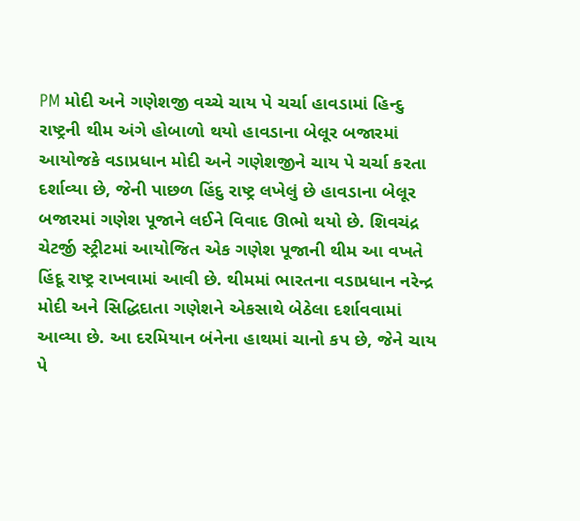PM મોદી અને ગણેશજી વચ્ચે ચાય પે ચર્ચા હાવડામાં હિન્દુ રાષ્ટ્રની થીમ અંગે હોબાળો થયો હાવડાના બેલૂર બજારમાં આયોજકે વડાપ્રધાન મોદી અને ગણેશજીને ચાય પે ચર્ચા કરતા દર્શાવ્યા છે, જેની પાછળ હિંદુ રાષ્ટ્ર લખેલું છે હાવડાના બેલૂર બજારમાં ગણેશ પૂજાને લઈને વિવાદ ઊભો થયો છે. શિવચંદ્ર ચેટર્જી સ્ટ્રીટમાં આયોજિત એક ગણેશ પૂજાની થીમ આ વખતે હિંદૂ રાષ્ટ્ર રાખવામાં આવી છે. થીમમાં ભારતના વડાપ્રધાન નરેન્દ્ર મોદી અને સિદ્ધિદાતા ગણેશને એકસાથે બેઠેલા દર્શાવવામાં આવ્યા છે. આ દરમિયાન બંનેના હાથમાં ચાનો કપ છે, જેને ચાય પે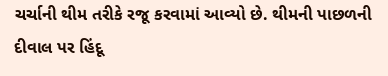ચર્ચાની થીમ તરીકે રજૂ કરવામાં આવ્યો છે. થીમની પાછળની દીવાલ પર હિંદૂ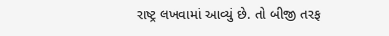રાષ્ટ્ર લખવામાં આવ્યું છે. તો બીજી તરફ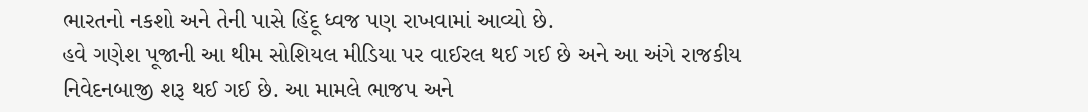ભારતનો નકશો અને તેની પાસે હિંદૂ ધ્વજ પણ રાખવામાં આવ્યો છે.
હવે ગણેશ પૂજાની આ થીમ સોશિયલ મીડિયા પર વાઈરલ થઈ ગઈ છે અને આ અંગે રાજકીય નિવેદનબાજી શરૂ થઈ ગઈ છે. આ મામલે ભાજપ અને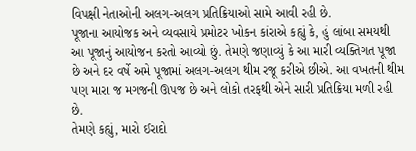વિપક્ષી નેતાઓની અલગ-અલગ પ્રતિક્રિયાઓ સામે આવી રહી છે.
પૂજાના આયોજક અને વ્યવસાયે પ્રમોટર ખોકન કાંરાએ કહ્યું કે, હું લાંબા સમયથી આ પૂજાનું આયોજન કરતો આવ્યો છું. તેમણે જણાવ્યું કે આ મારી વ્યક્તિગત પૂજા છે અને દર વર્ષે અમે પૂજામાં અલગ-અલગ થીમ રજૂ કરીએ છીએ. આ વખતની થીમ પણ મારા જ મગજની ઊપજ છે અને લોકો તરફથી એને સારી પ્રતિક્રિયા મળી રહી છે.
તેમણે કહ્યું, મારો ઈરાદો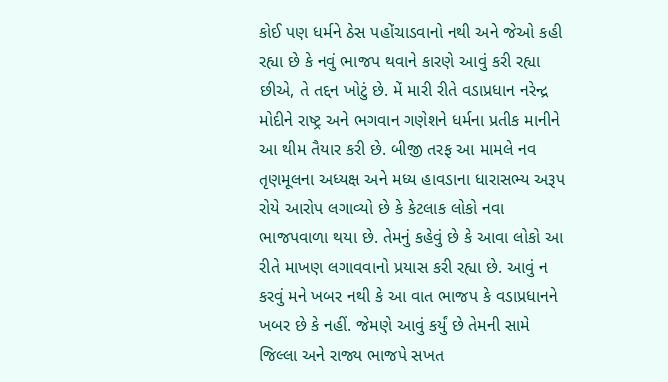કોઈ પણ ધર્મને ઠેસ પહોંચાડવાનો નથી અને જેઓ કહી રહ્યા છે કે નવું ભાજપ થવાને કારણે આવું કરી રહ્યા છીએ, તે તદ્દન ખોટું છે. મેં મારી રીતે વડાપ્રધાન નરેન્દ્ર મોદીને રાષ્ટ્ર અને ભગવાન ગણેશને ધર્મના પ્રતીક માનીને આ થીમ તૈયાર કરી છે. બીજી તરફ આ મામલે નવ તૃણમૂલના અધ્યક્ષ અને મધ્ય હાવડાના ધારાસભ્ય અરૂપ રોયે આરોપ લગાવ્યો છે કે કેટલાક લોકો નવા ભાજપવાળા થયા છે. તેમનું કહેવું છે કે આવા લોકો આ રીતે માખણ લગાવવાનો પ્રયાસ કરી રહ્યા છે. આવું ન કરવું મને ખબર નથી કે આ વાત ભાજપ કે વડાપ્રધાનને ખબર છે કે નહીં. જેમણે આવું કર્યું છે તેમની સામે જિલ્લા અને રાજ્ય ભાજપે સખત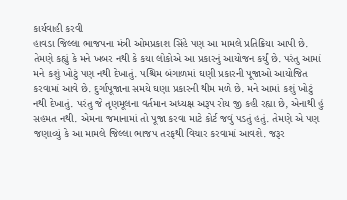કાર્યવાહી કરવી
હાવડા જિલ્લા ભાજપના મંત્રી ઓમપ્રકાશ સિંહે પણ આ મામલે પ્રતિક્રિયા આપી છે. તેમણે કહ્યું કે મને ખબર નથી કે કયા લોકોએ આ પ્રકારનું આયોજન કર્યું છે. પરંતુ આમાં મને કશું ખોટું પણ નથી દેખાતું. પશ્ચિમ બંગાળમાં ઘણી પ્રકારની પૂજાઓ આયોજિત કરવામાં આવે છે. દુર્ગાપૂજાના સમયે ઘણા પ્રકારની થીમ મળે છે. મને આમાં કશું ખોટું નથી દેખાતું. પરંતુ જે તૃણમૂલના વર્તમાન અધ્યક્ષ અરૂપ રોય જી કહી રહ્યા છે, એનાથી હું સહમત નથી. એમના જમાનામાં તો પૂજા કરવા માટે કોર્ટ જવું પડતું હતું. તેમણે એ પણ જણાવ્યું કે આ મામલે જિલ્લા ભાજપ તરફથી વિચાર કરવામાં આવશે. જરૂર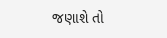જણાશે તો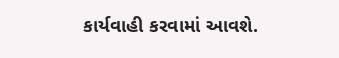કાર્યવાહી કરવામાં આવશે.